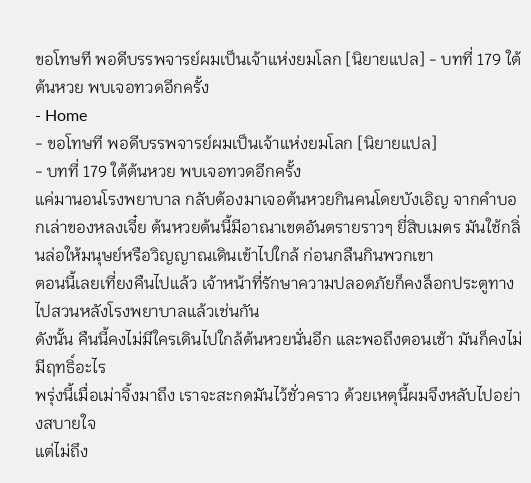ขอโทษที พอดีบรรพจารย์ผมเป็นเจ้าแห่งยมโลก [นิยายแปล] - บทที่ 179 ใต้ต้นหวย พบเจอทวดอีกครั้ง
- Home
- ขอโทษที พอดีบรรพจารย์ผมเป็นเจ้าแห่งยมโลก [นิยายแปล]
- บทที่ 179 ใต้ต้นหวย พบเจอทวดอีกครั้ง
แค่มานอนโรงพยาบาล กลับต้องมาเจอต้นหวยกินคนโดยบังเอิญ จากคำบอกเล่าของหลงเจี๋ย ต้นหวยต้นนี้มีอาณาเขตอันตรายราวๆ ยี่สิบเมตร มันใช้กลิ่นล่อให้มนุษย์หรือวิญญาณเดินเข้าไปใกล้ ก่อนกลืนกินพวกเขา
ตอนนี้เลยเที่ยงคืนไปแล้ว เจ้าหน้าที่รักษาความปลอดภัยก็คงล็อกประตูทางไปสวนหลังโรงพยาบาลแล้วเช่นกัน
ดังนั้น คืนนี้คงไม่มีใครเดินไปใกล้ต้นหวยนั่นอีก และพอถึงตอนเช้า มันก็คงไม่มีฤทธิ์อะไร
พรุ่งนี้เมื่อเม่าจิ้งมาถึง เราจะสะกดมันไว้ชั่วคราว ด้วยเหตุนี้ผมจึงหลับไปอย่างสบายใจ
แต่ไม่ถึง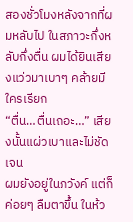สองชั่วโมงหลังจากที่ผมหลับไป ในสภาวะกึ่งหลับกึ่งตื่น ผมได้ยินเสียงแว่วมาเบาๆ คล้ายมีใครเรียก
“ตื่น…ตื่นเถอะ…” เสียงนั้นแผ่วเบาและไม่ชัดเจน
ผมยังอยู่ในภวังค์ แต่ก็ค่อยๆ ลืมตาขึ้น ในห้ว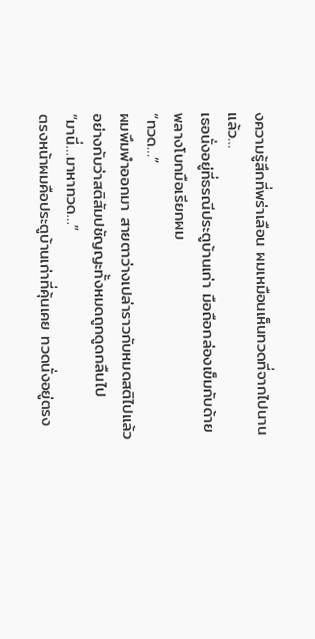งความรู้สึกที่พร่าเลือน ผมเหมือนเห็นทวดที่จากไปนานแล้ว…
เธอนั่งอยู่ที่ธรณีประตูบ้านเก่า มือถือกล่องเข็มกับด้าย พลางโบกมือเรียกผม
“ทวด…”
ผมพึมพำออกมา สายตาว่างเปล่าราวกับหมดสติไปแล้ว อย่างกับว่าสติสัมปชัญญะทั้งหมดถูกดูดกลืนไป
“มานี่…มาหาทวด…”
ตรงหน้าผมคือประตูบ้านเก่าที่คุ้นเคย ทวดนั่งอยู่ตรง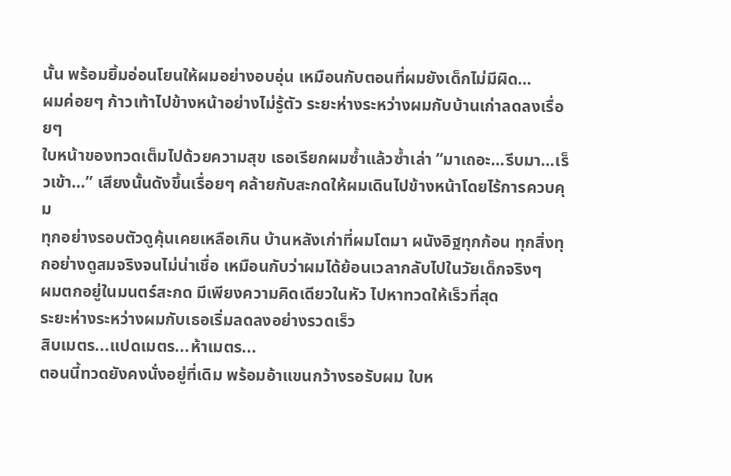นั้น พร้อมยิ้มอ่อนโยนให้ผมอย่างอบอุ่น เหมือนกับตอนที่ผมยังเด็กไม่มีผิด…
ผมค่อยๆ ก้าวเท้าไปข้างหน้าอย่างไม่รู้ตัว ระยะห่างระหว่างผมกับบ้านเก่าลดลงเรื่อยๆ
ใบหน้าของทวดเต็มไปด้วยความสุข เธอเรียกผมซ้ำแล้วซ้ำเล่า “มาเถอะ…รีบมา…เร็วเข้า…” เสียงนั้นดังขึ้นเรื่อยๆ คล้ายกับสะกดให้ผมเดินไปข้างหน้าโดยไร้การควบคุม
ทุกอย่างรอบตัวดูคุ้นเคยเหลือเกิน บ้านหลังเก่าที่ผมโตมา ผนังอิฐทุกก้อน ทุกสิ่งทุกอย่างดูสมจริงจนไม่น่าเชื่อ เหมือนกับว่าผมได้ย้อนเวลากลับไปในวัยเด็กจริงๆ
ผมตกอยู่ในมนตร์สะกด มีเพียงความคิดเดียวในหัว ไปหาทวดให้เร็วที่สุด
ระยะห่างระหว่างผมกับเธอเริ่มลดลงอย่างรวดเร็ว
สิบเมตร...แปดเมตร...ห้าเมตร...
ตอนนี้ทวดยังคงนั่งอยู่ที่เดิม พร้อมอ้าแขนกว้างรอรับผม ใบห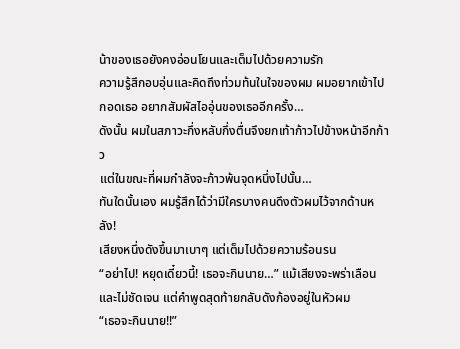น้าของเธอยังคงอ่อนโยนและเต็มไปด้วยความรัก
ความรู้สึกอบอุ่นและคิดถึงท่วมท้นในใจของผม ผมอยากเข้าไปกอดเธอ อยากสัมผัสไออุ่นของเธออีกครั้ง…
ดังนั้น ผมในสภาวะกึ่งหลับกึ่งตื่นจึงยกเท้าก้าวไปข้างหน้าอีกก้าว
แต่ในขณะที่ผมกำลังจะก้าวพ้นจุดหนึ่งไปนั้น…
ทันใดนั้นเอง ผมรู้สึกได้ว่ามีใครบางคนดึงตัวผมไว้จากด้านหลัง!
เสียงหนึ่งดังขึ้นมาเบาๆ แต่เต็มไปด้วยความร้อนรน
“อย่าไป! หยุดเดี๋ยวนี้! เธอจะกินนาย…” แม้เสียงจะพร่าเลือนและไม่ชัดเจน แต่คำพูดสุดท้ายกลับดังก้องอยู่ในหัวผม
“เธอจะกินนาย!!”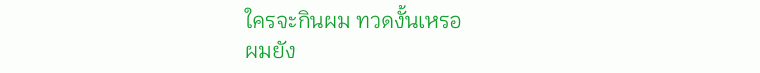ใครจะกินผม ทวดงั้นเหรอ
ผมยัง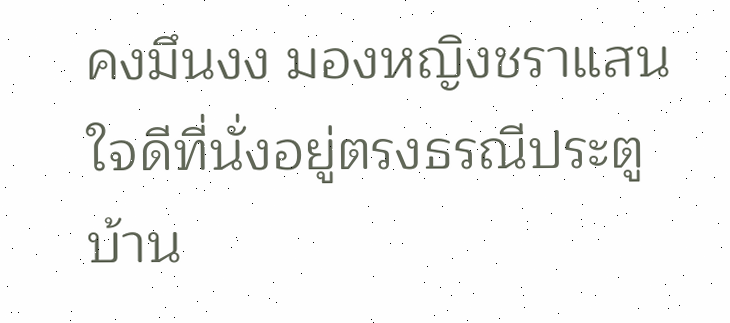คงมึนงง มองหญิงชราแสนใจดีที่นั่งอยู่ตรงธรณีประตูบ้าน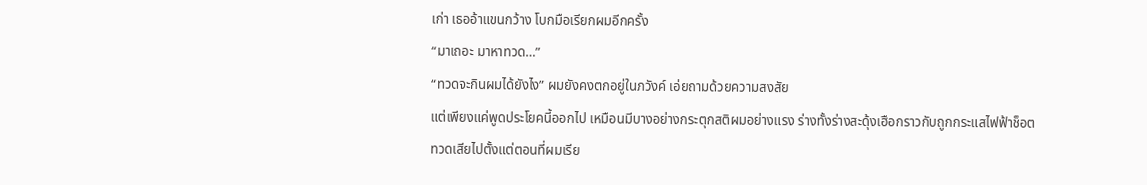เก่า เธออ้าแขนกว้าง โบกมือเรียกผมอีกครั้ง
“มาเถอะ มาหาทวด…”
“ทวดจะกินผมได้ยังไง” ผมยังคงตกอยู่ในภวังค์ เอ่ยถามด้วยความสงสัย
แต่เพียงแค่พูดประโยคนี้ออกไป เหมือนมีบางอย่างกระตุกสติผมอย่างแรง ร่างทั้งร่างสะดุ้งเฮือกราวกับถูกกระแสไฟฟ้าช็อต
ทวดเสียไปตั้งแต่ตอนที่ผมเรีย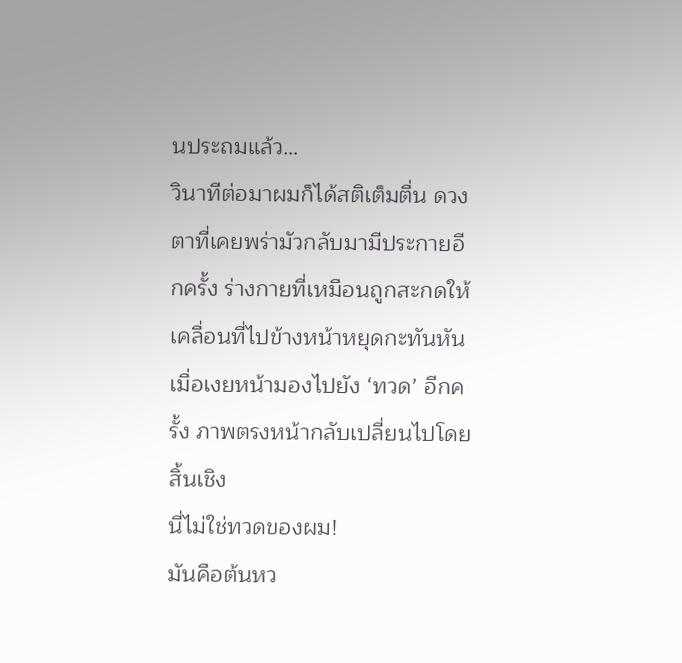นประถมแล้ว…
วินาทีต่อมาผมก็ได้สติเต็มตื่น ดวงตาที่เคยพร่ามัวกลับมามีประกายอีกครั้ง ร่างกายที่เหมือนถูกสะกดให้เคลื่อนที่ไปข้างหน้าหยุดกะทันหัน
เมื่อเงยหน้ามองไปยัง ‘ทวด’ อีกครั้ง ภาพตรงหน้ากลับเปลี่ยนไปโดยสิ้นเชิง
นี่ไม่ใช่ทวดของผม!
มันคือต้นหว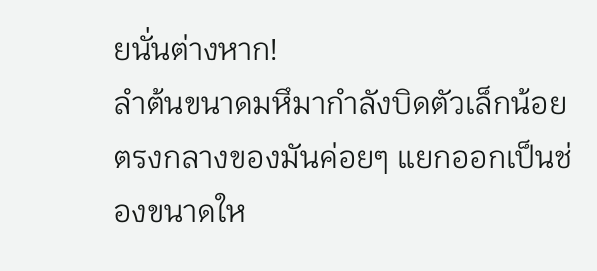ยนั่นต่างหาก!
ลำต้นขนาดมหึมากำลังบิดตัวเล็กน้อย ตรงกลางของมันค่อยๆ แยกออกเป็นช่องขนาดให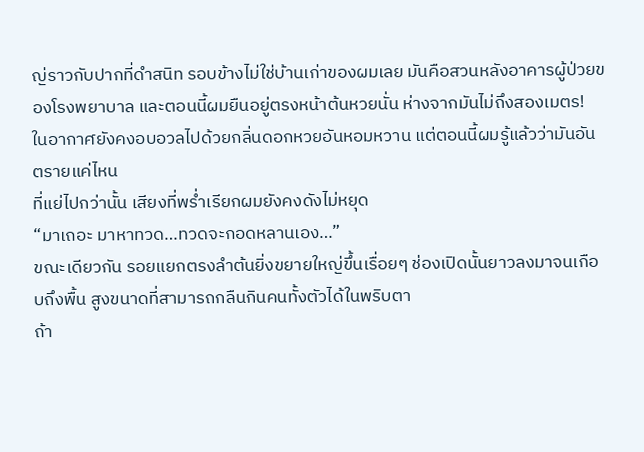ญ่ราวกับปากที่ดำสนิท รอบข้างไม่ใช่บ้านเก่าของผมเลย มันคือสวนหลังอาคารผู้ป่วยของโรงพยาบาล และตอนนี้ผมยืนอยู่ตรงหน้าต้นหวยนั่น ห่างจากมันไม่ถึงสองเมตร!
ในอากาศยังคงอบอวลไปด้วยกลิ่นดอกหวยอันหอมหวาน แต่ตอนนี้ผมรู้แล้วว่ามันอันตรายแค่ไหน
ที่แย่ไปกว่านั้น เสียงที่พร่ำเรียกผมยังคงดังไม่หยุด
“มาเถอะ มาหาทวด…ทวดจะกอดหลานเอง…”
ขณะเดียวกัน รอยแยกตรงลำต้นยิ่งขยายใหญ่ขึ้นเรื่อยๆ ช่องเปิดนั้นยาวลงมาจนเกือบถึงพื้น สูงขนาดที่สามารถกลืนกินคนทั้งตัวได้ในพริบตา
ถ้า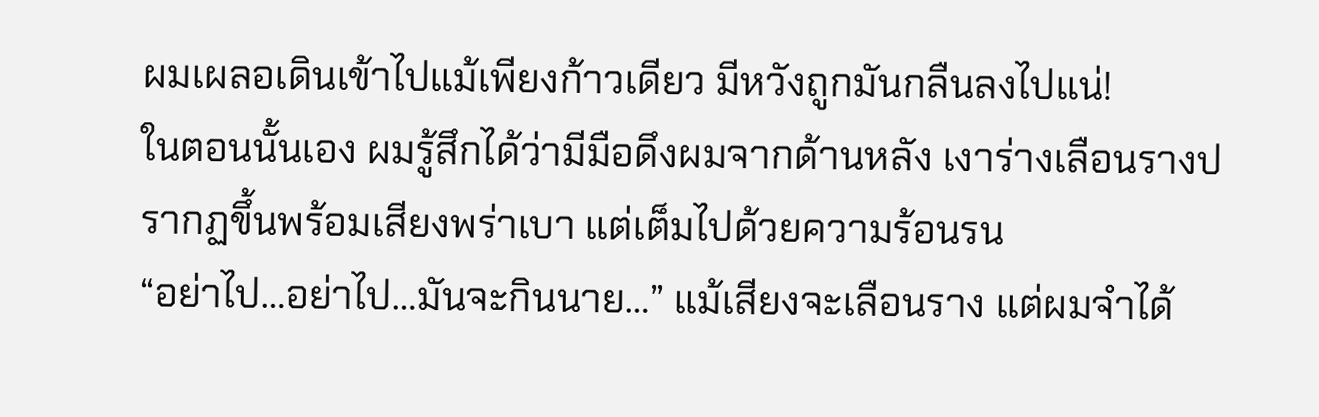ผมเผลอเดินเข้าไปแม้เพียงก้าวเดียว มีหวังถูกมันกลืนลงไปแน่!
ในตอนนั้นเอง ผมรู้สึกได้ว่ามีมือดึงผมจากด้านหลัง เงาร่างเลือนรางปรากฏขึ้นพร้อมเสียงพร่าเบา แต่เต็มไปด้วยความร้อนรน
“อย่าไป…อย่าไป…มันจะกินนาย…” แม้เสียงจะเลือนราง แต่ผมจำได้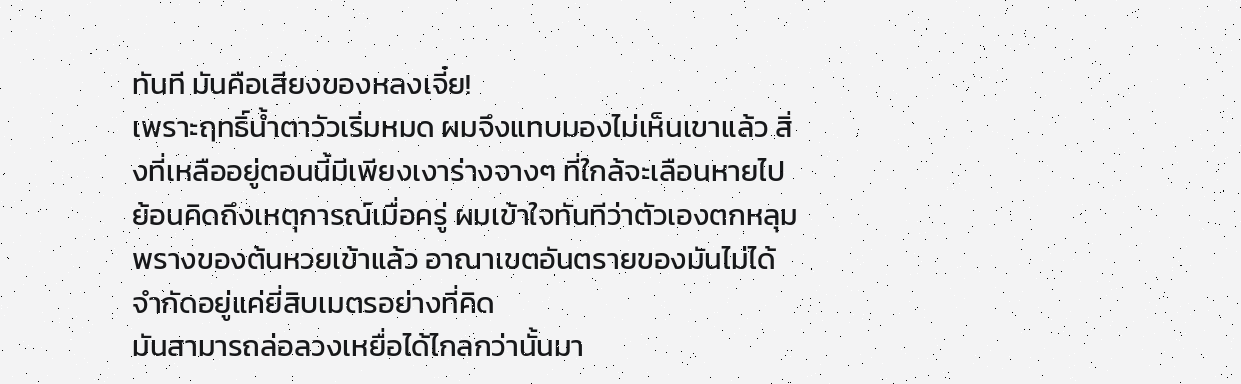ทันที มันคือเสียงของหลงเจี๋ย!
เพราะฤทธิ์น้ำตาวัวเริ่มหมด ผมจึงแทบมองไม่เห็นเขาแล้ว สิ่งที่เหลืออยู่ตอนนี้มีเพียงเงาร่างจางๆ ที่ใกล้จะเลือนหายไป
ย้อนคิดถึงเหตุการณ์เมื่อครู่ ผมเข้าใจทันทีว่าตัวเองตกหลุมพรางของต้นหวยเข้าแล้ว อาณาเขตอันตรายของมันไม่ได้จำกัดอยู่แค่ยี่สิบเมตรอย่างที่คิด
มันสามารถล่อลวงเหยื่อได้ไกลกว่านั้นมา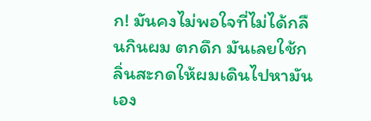ก! มันคงไม่พอใจที่ไม่ได้กลืนกินผม ตกดึก มันเลยใช้กลิ่นสะกดให้ผมเดินไปหามันเอง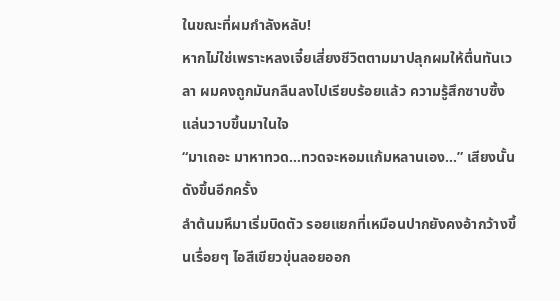ในขณะที่ผมกำลังหลับ!
หากไม่ใช่เพราะหลงเจี๋ยเสี่ยงชีวิตตามมาปลุกผมให้ตื่นทันเวลา ผมคงถูกมันกลืนลงไปเรียบร้อยแล้ว ความรู้สึกซาบซึ้งแล่นวาบขึ้นมาในใจ
“มาเถอะ มาหาทวด…ทวดจะหอมแก้มหลานเอง…” เสียงนั้นดังขึ้นอีกครั้ง
ลำต้นมหึมาเริ่มบิดตัว รอยแยกที่เหมือนปากยังคงอ้ากว้างขึ้นเรื่อยๆ ไอสีเขียวขุ่นลอยออก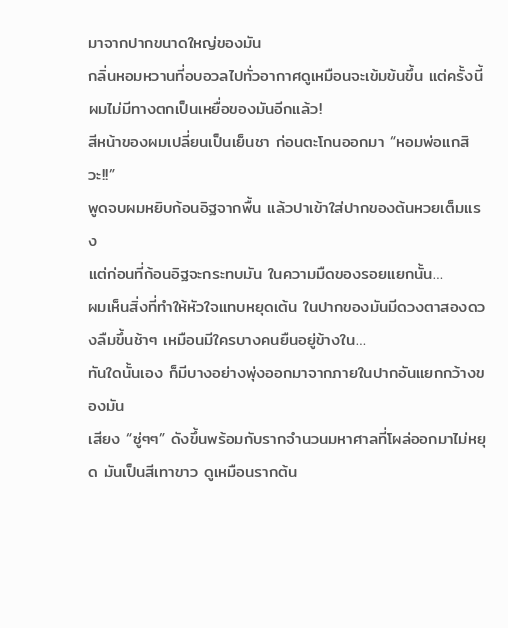มาจากปากขนาดใหญ่ของมัน
กลิ่นหอมหวานที่อบอวลไปทั่วอากาศดูเหมือนจะเข้มข้นขึ้น แต่ครั้งนี้ ผมไม่มีทางตกเป็นเหยื่อของมันอีกแล้ว!
สีหน้าของผมเปลี่ยนเป็นเย็นชา ก่อนตะโกนออกมา “หอมพ่อแกสิวะ!!”
พูดจบผมหยิบก้อนอิฐจากพื้น แล้วปาเข้าใส่ปากของต้นหวยเต็มแรง
แต่ก่อนที่ก้อนอิฐจะกระทบมัน ในความมืดของรอยแยกนั้น…
ผมเห็นสิ่งที่ทำให้หัวใจแทบหยุดเต้น ในปากของมันมีดวงตาสองดวงลืมขึ้นช้าๆ เหมือนมีใครบางคนยืนอยู่ข้างใน…
ทันใดนั้นเอง ก็มีบางอย่างพุ่งออกมาจากภายในปากอันแยกกว้างของมัน
เสียง “ซู่ๆๆ” ดังขึ้นพร้อมกับรากจำนวนมหาศาลที่โผล่ออกมาไม่หยุด มันเป็นสีเทาขาว ดูเหมือนรากต้น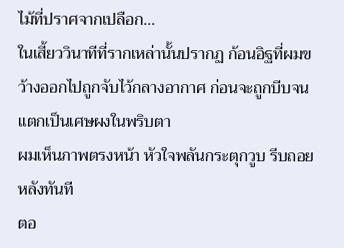ไม้ที่ปราศจากเปลือก…
ในเสี้ยววินาทีที่รากเหล่านั้นปรากฏ ก้อนอิฐที่ผมขว้างออกไปถูกจับไว้กลางอากาศ ก่อนจะถูกบีบจนแตกเป็นเศษผงในพริบตา
ผมเห็นภาพตรงหน้า หัวใจพลันกระตุกวูบ รีบถอยหลังทันที
ตอ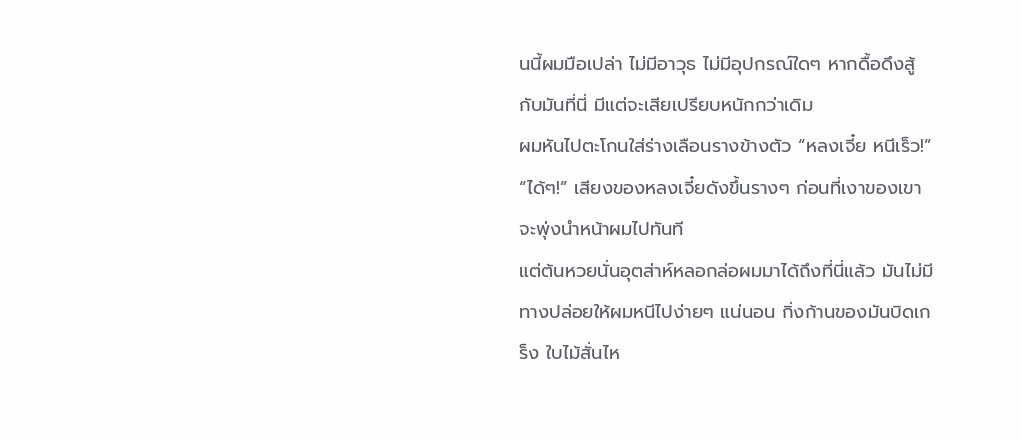นนี้ผมมือเปล่า ไม่มีอาวุธ ไม่มีอุปกรณ์ใดๆ หากดื้อดึงสู้กับมันที่นี่ มีแต่จะเสียเปรียบหนักกว่าเดิม
ผมหันไปตะโกนใส่ร่างเลือนรางข้างตัว “หลงเจี๋ย หนีเร็ว!”
“ได้ๆ!” เสียงของหลงเจี๋ยดังขึ้นรางๆ ก่อนที่เงาของเขาจะพุ่งนำหน้าผมไปทันที
แต่ต้นหวยนั่นอุตส่าห์หลอกล่อผมมาได้ถึงที่นี่แล้ว มันไม่มีทางปล่อยให้ผมหนีไปง่ายๆ แน่นอน กิ่งก้านของมันบิดเกร็ง ใบไม้สั่นไห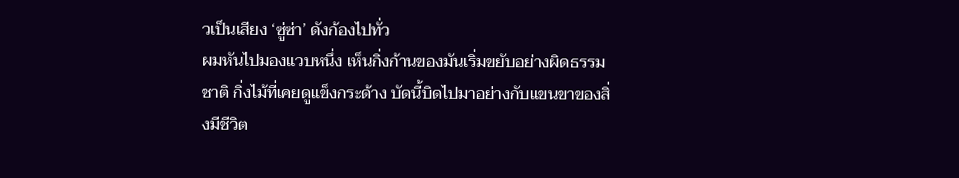วเป็นเสียง ‘ซู่ซ่า’ ดังก้องไปทั่ว
ผมหันไปมองแวบหนึ่ง เห็นกิ่งก้านของมันเริ่มขยับอย่างผิดธรรมชาติ กิ่งไม้ที่เคยดูแข็งกระด้าง บัดนี้บิดไปมาอย่างกับแขนขาของสิ่งมีชีวิต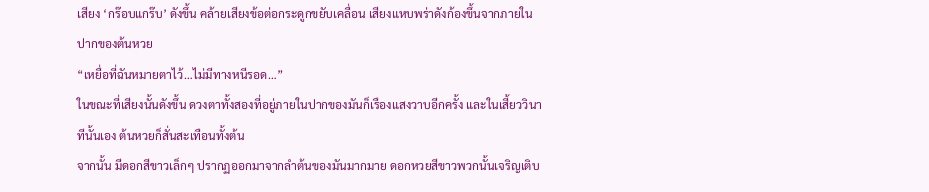เสียง ‘กร๊อบแกร๊บ’ ดังขึ้น คล้ายเสียงข้อต่อกระดูกขยับเคลื่อน เสียงแหบพร่าดังก้องขึ้นจากภายในปากของต้นหวย
“เหยื่อที่ฉันหมายตาไว้…ไม่มีทางหนีรอด…”
ในขณะที่เสียงนั้นดังขึ้น ดวงตาทั้งสองที่อยู่ภายในปากของมันก็เรืองแสงวาบอีกครั้ง และในเสี้ยววินาทีนั้นเอง ต้นหวยก็สั่นสะเทือนทั้งต้น
จากนั้น มีดอกสีขาวเล็กๆ ปรากฏออกมาจากลำต้นของมันมากมาย ดอกหวยสีขาวพวกนั้นเจริญเติบ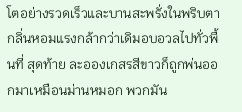โตอย่างรวดเร็วและบานสะพรั่งในพริบตา กลิ่นหอมแรงกล้ากว่าเดิมอบอวลไปทั่วพื้นที่ สุดท้าย ละอองเกสรสีขาวก็ถูกพ่นออกมาเหมือนม่านหมอก พวกมัน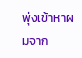พุ่งเข้าหาผมจาก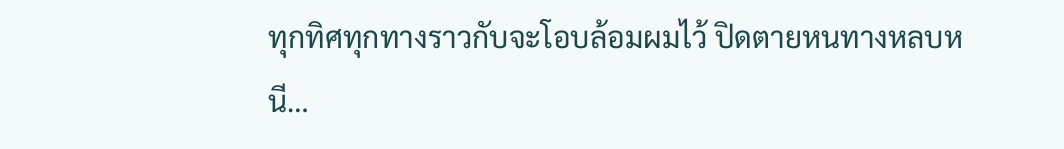ทุกทิศทุกทางราวกับจะโอบล้อมผมไว้ ปิดตายหนทางหลบหนี…